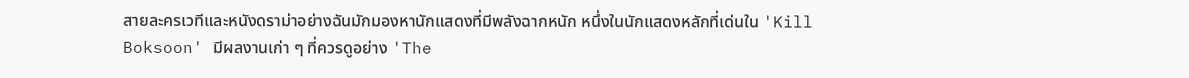สายละครเวทีและหนังดราม่าอย่างฉันมักมองหานักแสดงที่มีพลังฉากหนัก หนึ่งในนักแสดงหลักที่เด่นใน 'Kill Boksoon' มีผลงานเก่า ๆ ที่ควรดูอย่าง 'The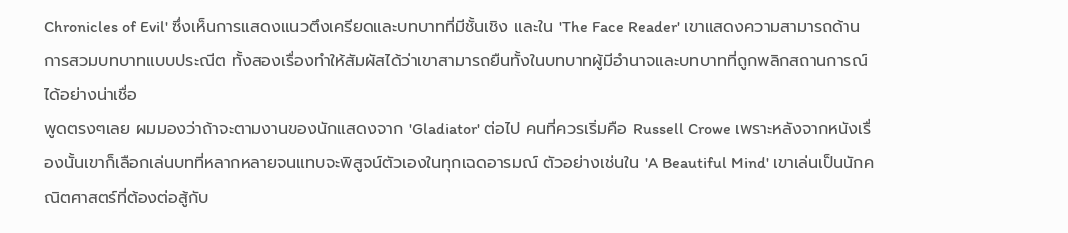Chronicles of Evil' ซึ่งเห็นการแสดงแนวตึงเครียดและบทบาทที่มีชั้นเชิง และใน 'The Face Reader' เขาแสดงความสามารถด้านการสวมบทบาทแบบประณีต ทั้งสองเรื่องทำให้สัมผัสได้ว่าเขาสามารถยืนทั้งในบทบาทผู้มีอำนาจและบทบาทที่ถูกพลิกสถานการณ์ได้อย่างน่าเชื่อ
พูดตรงๆเลย ผมมองว่าถ้าจะตามงานของนักแสดงจาก 'Gladiator' ต่อไป คนที่ควรเริ่มคือ Russell Crowe เพราะหลังจากหนังเรื่องนั้นเขาก็เลือกเล่นบทที่หลากหลายจนแทบจะพิสูจน์ตัวเองในทุกเฉดอารมณ์ ตัวอย่างเช่นใน 'A Beautiful Mind' เขาเล่นเป็นนักคณิตศาสตร์ที่ต้องต่อสู้กับ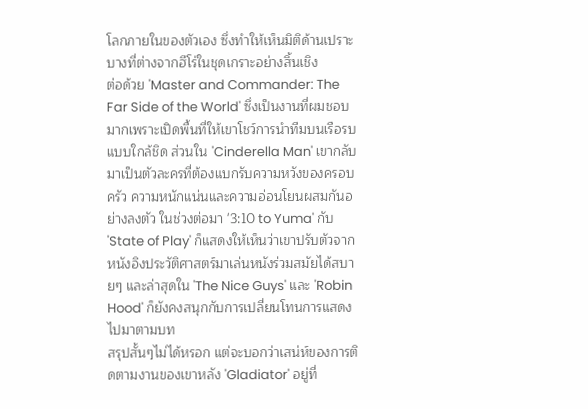โลกภายในของตัวเอง ซึ่งทำให้เห็นมิติด้านเปราะบางที่ต่างจากฮีโร่ในชุดเกราะอย่างสิ้นเชิง
ต่อด้วย 'Master and Commander: The Far Side of the World' ซึ่งเป็นงานที่ผมชอบมากเพราะเปิดพื้นที่ให้เขาโชว์การนำทีมบนเรือรบแบบใกล้ชิด ส่วนใน 'Cinderella Man' เขากลับมาเป็นตัวละครที่ต้องแบกรับความหวังของครอบครัว ความหนักแน่นและความอ่อนโยนผสมกันอย่างลงตัว ในช่วงต่อมา '3:10 to Yuma' กับ 'State of Play' ก็แสดงให้เห็นว่าเขาปรับตัวจากหนังอิงประวัติศาสตร์มาเล่นหนังร่วมสมัยได้สบายๆ และล่าสุดใน 'The Nice Guys' และ 'Robin Hood' ก็ยังคงสนุกกับการเปลี่ยนโทนการแสดงไปมาตามบท
สรุปสั้นๆไม่ได้หรอก แต่จะบอกว่าเสน่ห์ของการติดตามงานของเขาหลัง 'Gladiator' อยู่ที่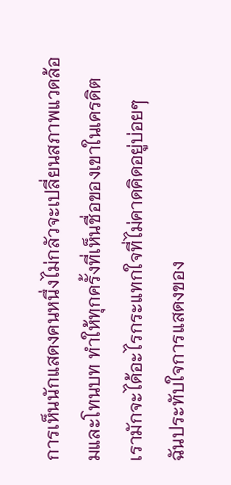การเห็นนักแสดงคนหนึ่งไม่กลัวจะเปลี่ยนสภาพแวดล้อมและโทนบท ทำให้ทุกครั้งที่เห็นชื่อของเขาในเครดิต เรามักจะได้อะไรกระแทกใจที่ไม่คาดคิดอยู่บ่อยๆ
ฉันประทับใจการแสดงของ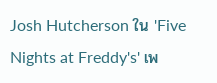Josh Hutcherson ใน 'Five Nights at Freddy's' เพ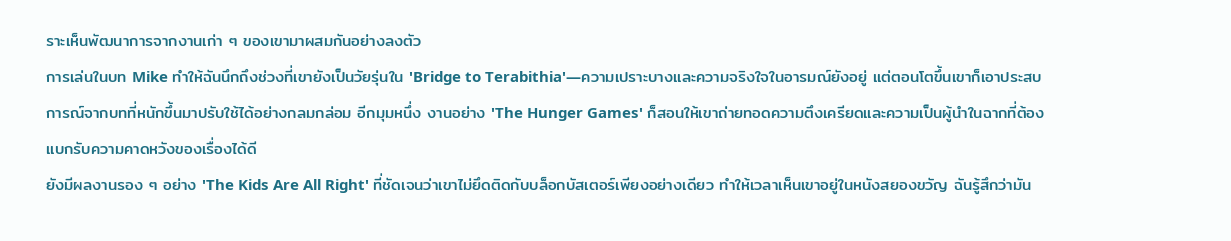ราะเห็นพัฒนาการจากงานเก่า ๆ ของเขามาผสมกันอย่างลงตัว
การเล่นในบท Mike ทำให้ฉันนึกถึงช่วงที่เขายังเป็นวัยรุ่นใน 'Bridge to Terabithia'—ความเปราะบางและความจริงใจในอารมณ์ยังอยู่ แต่ตอนโตขึ้นเขาก็เอาประสบการณ์จากบทที่หนักขึ้นมาปรับใช้ได้อย่างกลมกล่อม อีกมุมหนึ่ง งานอย่าง 'The Hunger Games' ก็สอนให้เขาถ่ายทอดความตึงเครียดและความเป็นผู้นำในฉากที่ต้องแบกรับความคาดหวังของเรื่องได้ดี
ยังมีผลงานรอง ๆ อย่าง 'The Kids Are All Right' ที่ชัดเจนว่าเขาไม่ยึดติดกับบล็อกบัสเตอร์เพียงอย่างเดียว ทำให้เวลาเห็นเขาอยู่ในหนังสยองขวัญ ฉันรู้สึกว่ามัน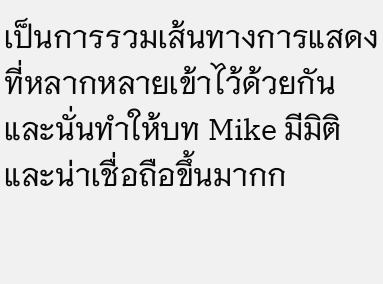เป็นการรวมเส้นทางการแสดงที่หลากหลายเข้าไว้ด้วยกัน และนั่นทำให้บท Mike มีมิติและน่าเชื่อถือขึ้นมากก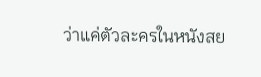ว่าแค่ตัวละครในหนังสย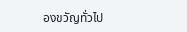องขวัญทั่วไป